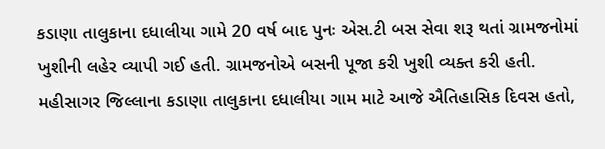કડાણા તાલુકાના દધાલીયા ગામે 20 વર્ષ બાદ પુનઃ એસ.ટી બસ સેવા શરૂ થતાં ગ્રામજનોમાં ખુશીની લહેર વ્યાપી ગઈ હતી. ગ્રામજનોએ બસની પૂજા કરી ખુશી વ્યક્ત કરી હતી.
મહીસાગર જિલ્લાના કડાણા તાલુકાના દધાલીયા ગામ માટે આજે ઐતિહાસિક દિવસ હતો,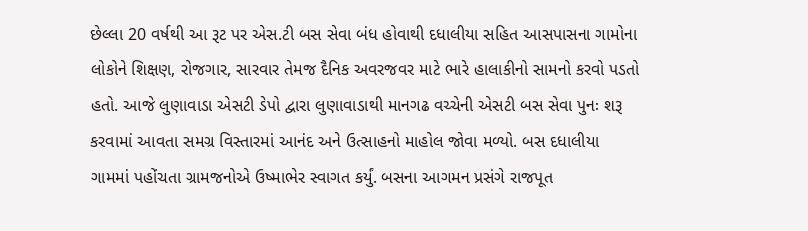છેલ્લા 20 વર્ષથી આ રૂટ પર એસ.ટી બસ સેવા બંધ હોવાથી દધાલીયા સહિત આસપાસના ગામોના લોકોને શિક્ષણ, રોજગાર, સારવાર તેમજ દૈનિક અવરજવર માટે ભારે હાલાકીનો સામનો કરવો પડતો હતો. આજે લુણાવાડા એસટી ડેપો દ્વારા લુણાવાડાથી માનગઢ વચ્ચેની એસટી બસ સેવા પુનઃ શરૂ કરવામાં આવતા સમગ્ર વિસ્તારમાં આનંદ અને ઉત્સાહનો માહોલ જોવા મળ્યો. બસ દધાલીયા ગામમાં પહોંચતા ગ્રામજનોએ ઉષ્માભેર સ્વાગત કર્યું. બસના આગમન પ્રસંગે રાજપૂત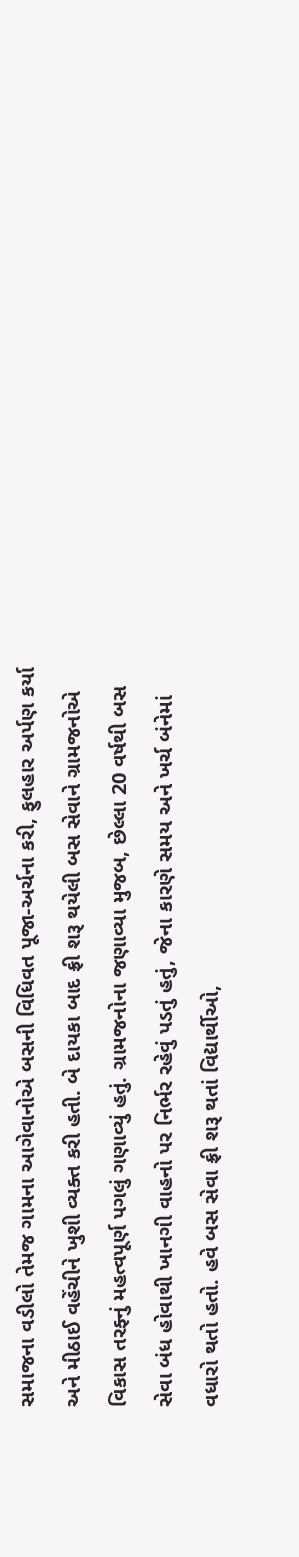સમાજના વડીલો તેમજ ગામના આગેવાનોએ બસની વિધિવત પૂજા-અર્ચના કરી, ફુલહાર અર્પણ કર્યા અને મીઠાઈ વહેંચીને ખુશી વ્યક્ત કરી હતી. બે દાયકા બાદ ફ્રી શરૂ થયેલી બસ સેવાને ગ્રામજનોએ વિકાસ તરફ્નું મહત્વપૂર્ણ પગલું ગણાવ્યું હતું. ગ્રામજનોના જણાવ્યા મુજબ, છેલ્લા 20 વર્ષથી બસ સેવા બંધ હોવાથી ખાનગી વાહનો પર નિર્ભર રહેવું પડતું હતું, જેના કારણે સમય અને ખર્ચ બંનેમાં વધારો થતો હતો. હવે બસ સેવા ફ્રી શરૂ થતાં વિદ્યાર્થીઓ,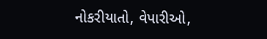નોકરીયાતો, વેપારીઓ,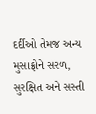દર્દીઓ તેમજ અન્ય મુસાફ્રોને સરળ, સુરક્ષિત અને સસ્તી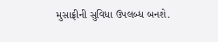મુસાફ્રીની સુવિધા ઉપલબ્ધ બનશે.